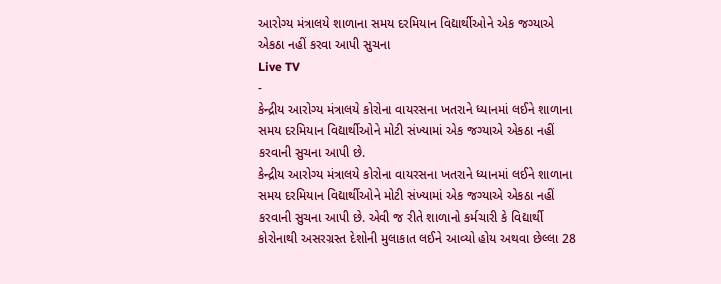આરોગ્ય મંત્રાલયે શાળાના સમય દરમિયાન વિદ્યાર્થીઓને એક જગ્યાએ એકઠા નહીં કરવા આપી સુચના
Live TV
-
કેન્દ્રીય આરોગ્ય મંત્રાલયે કોરોના વાયરસના ખતરાને ધ્યાનમાં લઈને શાળાના સમય દરમિયાન વિદ્યાર્થીઓને મોટી સંખ્યામાં એક જગ્યાએ એકઠા નહીં કરવાની સુચના આપી છે.
કેન્દ્રીય આરોગ્ય મંત્રાલયે કોરોના વાયરસના ખતરાને ધ્યાનમાં લઈને શાળાના સમય દરમિયાન વિદ્યાર્થીઓને મોટી સંખ્યામાં એક જગ્યાએ એકઠા નહીં કરવાની સુચના આપી છે. એવી જ રીતે શાળાનો કર્મચારી કે વિદ્યાર્થી કોરોનાથી અસરગ્રસ્ત દેશોની મુલાકાત લઈને આવ્યો હોય અથવા છેલ્લા 28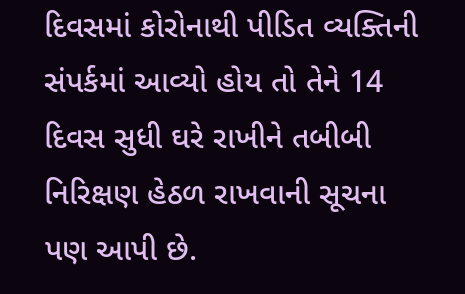દિવસમાં કોરોનાથી પીડિત વ્યક્તિની સંપર્કમાં આવ્યો હોય તો તેને 14 દિવસ સુધી ઘરે રાખીને તબીબી નિરિક્ષણ હેઠળ રાખવાની સૂચના પણ આપી છે.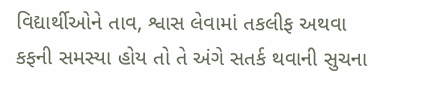વિદ્યાર્થીઓને તાવ, શ્વાસ લેવામાં તકલીફ અથવા કફની સમસ્યા હોય તો તે અંગે સતર્ક થવાની સુચના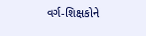વર્ગ-શિક્ષકોને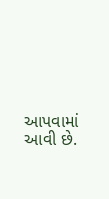આપવામાં આવી છે.